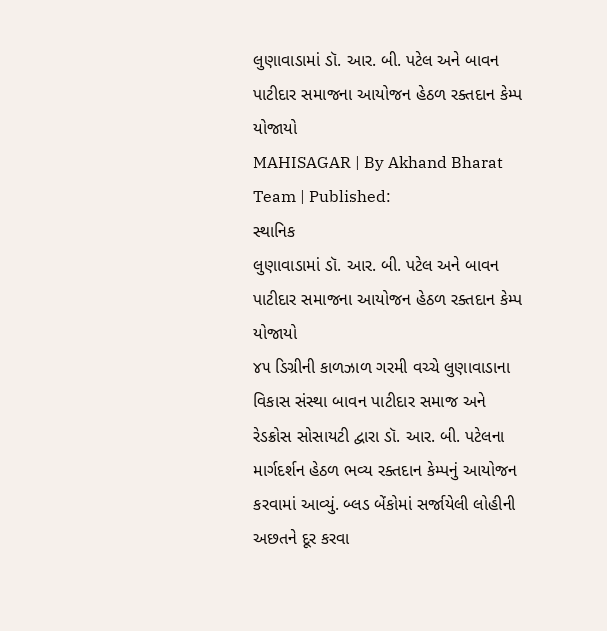લુણાવાડામાં ડૉ. આર. બી. પટેલ અને બાવન પાટીદાર સમાજના આયોજન હેઠળ રક્તદાન કેમ્પ યોજાયો
MAHISAGAR | By Akhand Bharat Team | Published:
સ્થાનિક
લુણાવાડામાં ડૉ. આર. બી. પટેલ અને બાવન પાટીદાર સમાજના આયોજન હેઠળ રક્તદાન કેમ્પ યોજાયો
૪૫ ડિગ્રીની કાળઝાળ ગરમી વચ્ચે લુણાવાડાના વિકાસ સંસ્થા બાવન પાટીદાર સમાજ અને રેડક્રોસ સોસાયટી દ્વારા ડૉ. આર. બી. પટેલના માર્ગદર્શન હેઠળ ભવ્ય રક્તદાન કેમ્પનું આયોજન કરવામાં આવ્યું. બ્લડ બેંકોમાં સર્જાયેલી લોહીની અછતને દૂર કરવા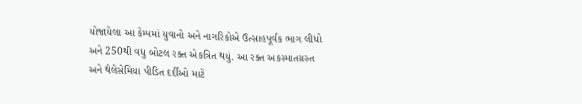યોજાયેલા આ કેમ્પમાં યુવાનો અને નાગરિકોએ ઉત્સાહપૂર્વક ભાગ લીધો અને 250થી વધુ બોટલ રક્ત એકત્રિત થયું. આ રક્ત અકસ્માતગ્રસ્ત અને થેલેસેમિયા પીડિત દર્દીઓ માટે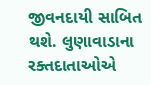જીવનદાયી સાબિત થશે. લુણાવાડાના રક્તદાતાઓએ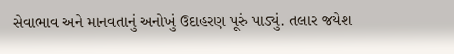સેવાભાવ અને માનવતાનું અનોખું ઉદાહરણ પૂરું પાડ્યું. તલાર જયેશ